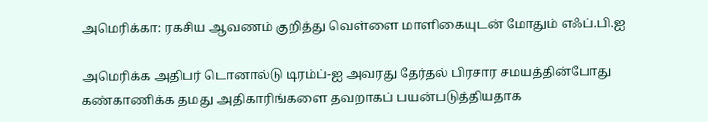அமெரிக்கா: ரகசிய ஆவணம் குறித்து வெள்ளை மாளிகையுடன் மோதும் எஃப்.பி.ஐ

அமெரிக்க அதிபர் டொனால்டு டிரம்ப்-ஐ அவரது தேர்தல் பிரசார சமயத்தின்போது கண்காணிக்க தமது அதிகாரிங்களை தவறாகப் பயன்படுத்தியதாக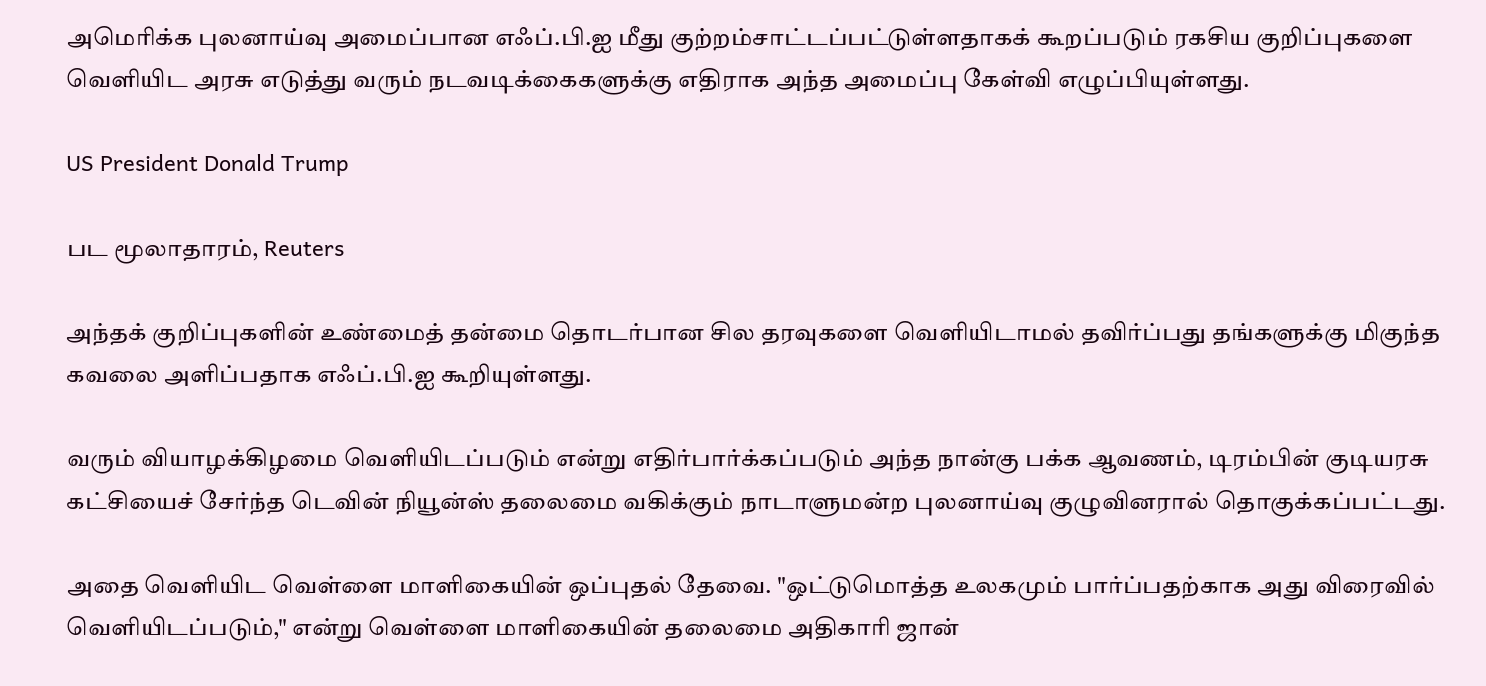அமெரிக்க புலனாய்வு அமைப்பான எஃப்.பி.ஐ மீது குற்றம்சாட்டப்பட்டுள்ளதாகக் கூறப்படும் ரகசிய குறிப்புகளை வெளியிட அரசு எடுத்து வரும் நடவடிக்கைகளுக்கு எதிராக அந்த அமைப்பு கேள்வி எழுப்பியுள்ளது.

US President Donald Trump

பட மூலாதாரம், Reuters

அந்தக் குறிப்புகளின் உண்மைத் தன்மை தொடர்பான சில தரவுகளை வெளியிடாமல் தவிர்ப்பது தங்களுக்கு மிகுந்த கவலை அளிப்பதாக எஃப்.பி.ஐ கூறியுள்ளது.

வரும் வியாழக்கிழமை வெளியிடப்படும் என்று எதிர்பார்க்கப்படும் அந்த நான்கு பக்க ஆவணம், டிரம்பின் குடியரசு கட்சியைச் சேர்ந்த டெவின் நியூன்ஸ் தலைமை வகிக்கும் நாடாளுமன்ற புலனாய்வு குழுவினரால் தொகுக்கப்பட்டது.

அதை வெளியிட வெள்ளை மாளிகையின் ஒப்புதல் தேவை. "ஒட்டுமொத்த உலகமும் பார்ப்பதற்காக அது விரைவில் வெளியிடப்படும்," என்று வெள்ளை மாளிகையின் தலைமை அதிகாரி ஜான்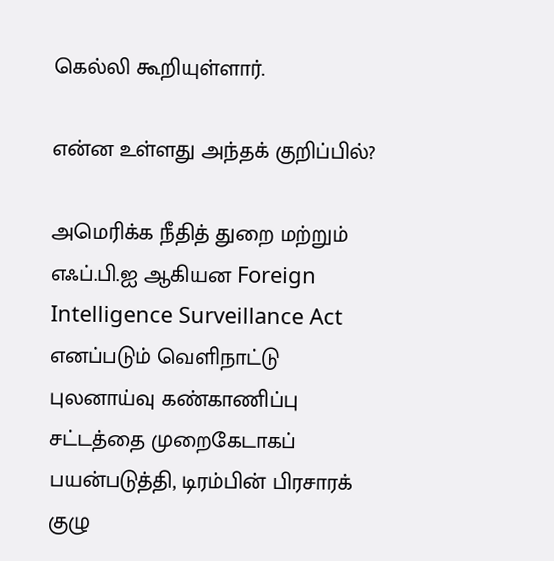கெல்லி கூறியுள்ளார்.

என்ன உள்ளது அந்தக் குறிப்பில்?

அமெரிக்க நீதித் துறை மற்றும் எஃப்.பி.ஐ ஆகியன Foreign Intelligence Surveillance Act எனப்படும் வெளிநாட்டு புலனாய்வு கண்காணிப்பு சட்டத்தை முறைகேடாகப் பயன்படுத்தி, டிரம்பின் பிரசாரக் குழு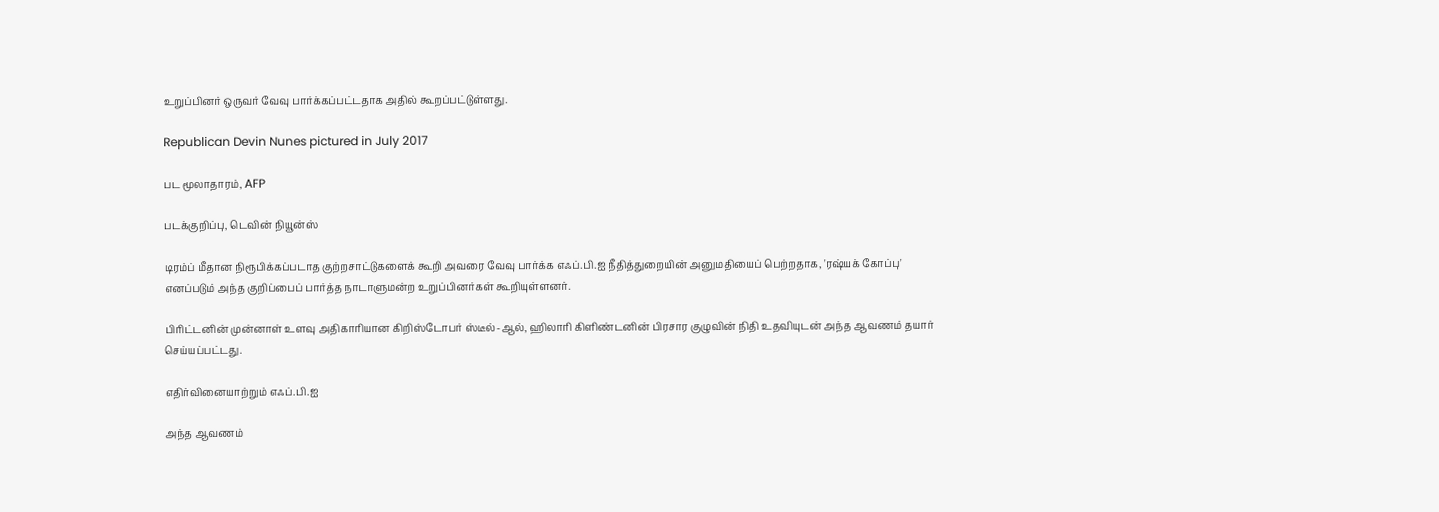உறுப்பினர் ஒருவர் வேவு பார்க்கப்பட்டதாக அதில் கூறப்பட்டுள்ளது.

Republican Devin Nunes pictured in July 2017

பட மூலாதாரம், AFP

படக்குறிப்பு, டெவின் நியூன்ஸ்

டிரம்ப் மீதான நிரூபிக்கப்படாத குற்றசாட்டுகளைக் கூறி அவரை வேவு பார்க்க எஃப்.பி.ஐ நீதித்துறையின் அனுமதியைப் பெற்றதாக, 'ரஷ்யக் கோப்பு' எனப்படும் அந்த குறிப்பைப் பார்த்த நாடாளுமன்ற உறுப்பினர்கள் கூறியுள்ளனர்.

பிரிட்டனின் முன்னாள் உளவு அதிகாரியான கிறிஸ்டோபர் ஸ்டீல்-ஆல், ஹிலாரி கிளிண்டனின் பிரசார குழுவின் நிதி உதவியுடன் அந்த ஆவணம் தயார் செய்யப்பட்டது.

எதிர்வினையாற்றும் எஃப்.பி.ஐ

அந்த ஆவணம்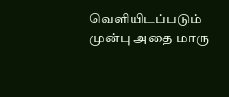வெளியிடப்படும் முன்பு அதை மாரு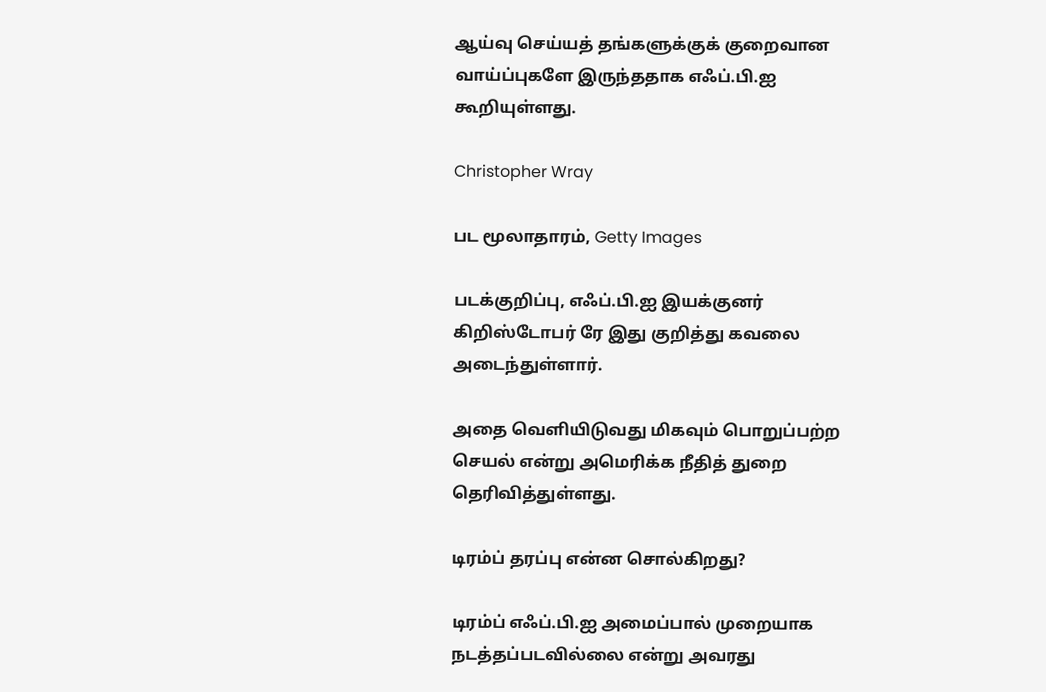ஆய்வு செய்யத் தங்களுக்குக் குறைவான வாய்ப்புகளே இருந்ததாக எஃப்.பி.ஐ கூறியுள்ளது.

Christopher Wray

பட மூலாதாரம், Getty Images

படக்குறிப்பு, எஃப்.பி.ஐ இயக்குனர் கிறிஸ்டோபர் ரே இது குறித்து கவலை அடைந்துள்ளார்.

அதை வெளியிடுவது மிகவும் பொறுப்பற்ற செயல் என்று அமெரிக்க நீதித் துறை தெரிவித்துள்ளது.

டிரம்ப் தரப்பு என்ன சொல்கிறது?

டிரம்ப் எஃப்.பி.ஐ அமைப்பால் முறையாக நடத்தப்படவில்லை என்று அவரது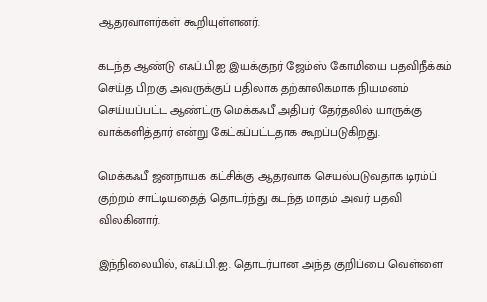ஆதரவாளர்கள் கூறியுள்ளனர்.

கடந்த ஆண்டு எஃப்.பி.ஐ இயக்குநர் ஜேம்ஸ் கோமியை பதவிநீக்கம் செய்த பிறகு அவருக்குப் பதிலாக தற்காலிகமாக நியமனம் செய்யப்பட்ட ஆண்ட்ரு மெக்கஃபீ அதிபர் தேர்தலில் யாருக்கு வாக்களித்தார் என்று கேட்கப்பட்டதாக கூறப்படுகிறது.

மெக்கஃபீ ஜனநாயக கட்சிக்கு ஆதரவாக செயல்படுவதாக டிரம்ப் குற்றம் சாட்டியதைத் தொடர்ந்து கடந்த மாதம் அவர் பதவி விலகினார்.

இந்நிலையில், எஃப்.பி.ஐ. தொடர்பான அந்த குறிப்பை வெள்ளை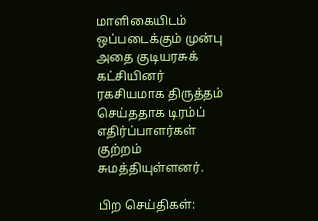மாளிகையிடம் ஒப்படைக்கும் முன்பு அதை குடியரசுக் கட்சியினர் ரகசியமாக திருத்தம் செய்ததாக டிரம்ப் எதிர்ப்பாளர்கள் குற்றம் சுமத்தியுள்ளனர்.

பிற செய்திகள்: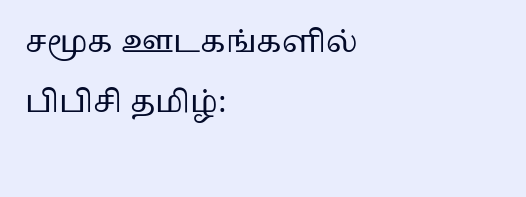சமூக ஊடகங்களில் பிபிசி தமிழ்: